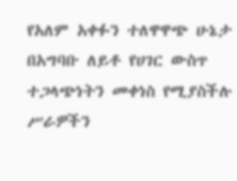የአለም አቀፉን ተለዋዋጭ ሁኔታ በአግባቡ ለይቶ የሀገር ውስጥ ተጋላጭነትን መቀነስ የሚያስችሉ ሥራዎችን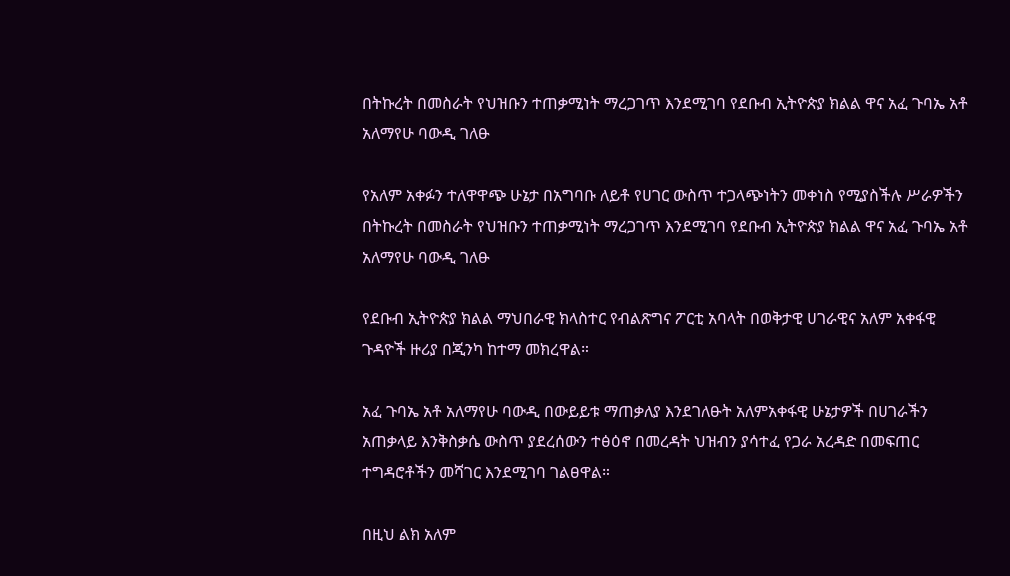በትኩረት በመስራት የህዝቡን ተጠቃሚነት ማረጋገጥ እንደሚገባ የደቡብ ኢትዮጵያ ክልል ዋና አፈ ጉባኤ አቶ አለማየሁ ባውዲ ገለፁ

የአለም አቀፉን ተለዋዋጭ ሁኔታ በአግባቡ ለይቶ የሀገር ውስጥ ተጋላጭነትን መቀነስ የሚያስችሉ ሥራዎችን በትኩረት በመስራት የህዝቡን ተጠቃሚነት ማረጋገጥ እንደሚገባ የደቡብ ኢትዮጵያ ክልል ዋና አፈ ጉባኤ አቶ አለማየሁ ባውዲ ገለፁ

የደቡብ ኢትዮጵያ ክልል ማህበራዊ ክላስተር የብልጽግና ፖርቲ አባላት በወቅታዊ ሀገራዊና አለም አቀፋዊ ጉዳዮች ዙሪያ በጂንካ ከተማ መክረዋል።

አፈ ጉባኤ አቶ አለማየሁ ባውዲ በውይይቱ ማጠቃለያ እንደገለፁት አለምአቀፋዊ ሁኔታዎች በሀገራችን አጠቃላይ እንቅስቃሴ ውስጥ ያደረሰውን ተፅዕኖ በመረዳት ህዝብን ያሳተፈ የጋራ አረዳድ በመፍጠር ተግዳሮቶችን መሻገር እንደሚገባ ገልፀዋል።

በዚህ ልክ አለም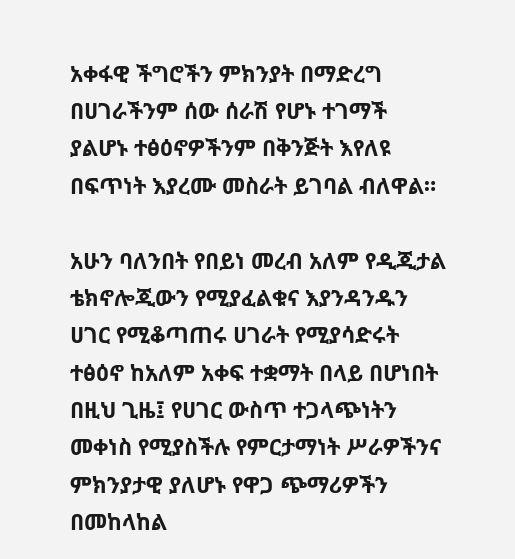አቀፋዊ ችግሮችን ምክንያት በማድረግ በሀገራችንም ሰው ሰራሽ የሆኑ ተገማች ያልሆኑ ተፅዕኖዎችንም በቅንጅት እየለዩ በፍጥነት እያረሙ መስራት ይገባል ብለዋል።

አሁን ባለንበት የበይነ መረብ አለም የዲጂታል ቴክኖሎጂውን የሚያፈልቁና እያንዳንዱን ሀገር የሚቆጣጠሩ ሀገራት የሚያሳድሩት ተፅዕኖ ከአለም አቀፍ ተቋማት በላይ በሆነበት በዚህ ጊዜ፤ የሀገር ውስጥ ተጋላጭነትን መቀነስ የሚያስችሉ የምርታማነት ሥራዎችንና ምክንያታዊ ያለሆኑ የዋጋ ጭማሪዎችን በመከላከል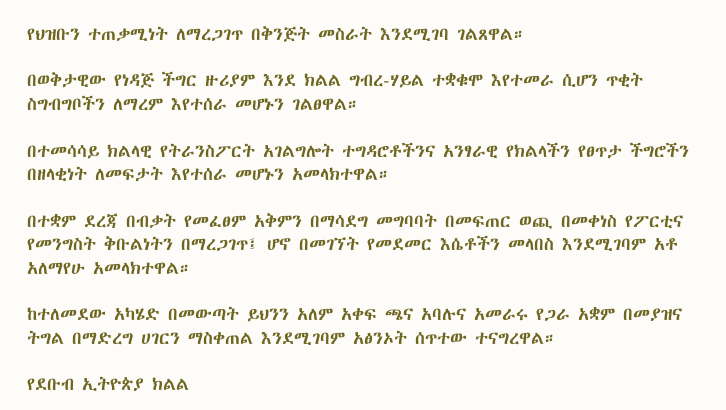የህዝቡን ተጠቃሚነት ለማረጋገጥ በቅንጅት መስራት እንደሚገባ ገልጸዋል።

በወቅታዊው የነዳጅ ችግር ዙሪያም እንደ ክልል ግብረ-ሃይል ተቋቁሞ እየተመራ ሲሆን ጥቂት ስግብግቦችን ለማረም እየተሰራ መሆኑን ገልፀዋል።

በተመሳሳይ ክልላዊ የትራንስፖርት አገልግሎት ተግዳሮቶችንና አንፃራዊ የክልላችን የፀጥታ ችግሮችን በዘላቂነት ለመፍታት እየተሰራ መሆኑን አመላክተዋል።

በተቋም ደረጃ በብቃት የመፈፀም አቅምን በማሳደግ መግባባት በመፍጠር ወጪ በመቀነስ የፖርቲና የመንግስት ቅቡልነትን በማረጋገጥ፤ ሆኖ በመገኘት የመደመር እሴቶችን መላበስ እንደሚገባም አቶ አለማየሁ አመላክተዋል።

ከተለመደው አካሄድ በመውጣት ይህንን አለም አቀፍ ጫና አባሉና አመራሩ የጋራ አቋም በመያዝና ትግል በማድረግ ሀገርን ማስቀጠል እንደሚገባም አፅንኦት ሰጥተው ተናግረዋል።

የደቡብ ኢትዮጵያ ክልል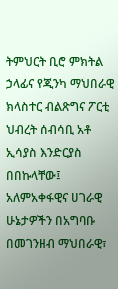ትምህርት ቢሮ ምክትል ኃላፊና የጂንካ ማህበራዊ ክላስተር ብልጽግና ፖርቲ ህብረት ሰብሳቢ አቶ ኢሳያስ እንድርያስ በበኩላቸው፤ አለምአቀፋዊና ሀገራዊ ሁኔታዎችን በአግባቡ በመገንዘብ ማህበራዊ፣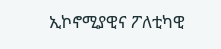ኢኮኖሚያዊና ፖለቲካዊ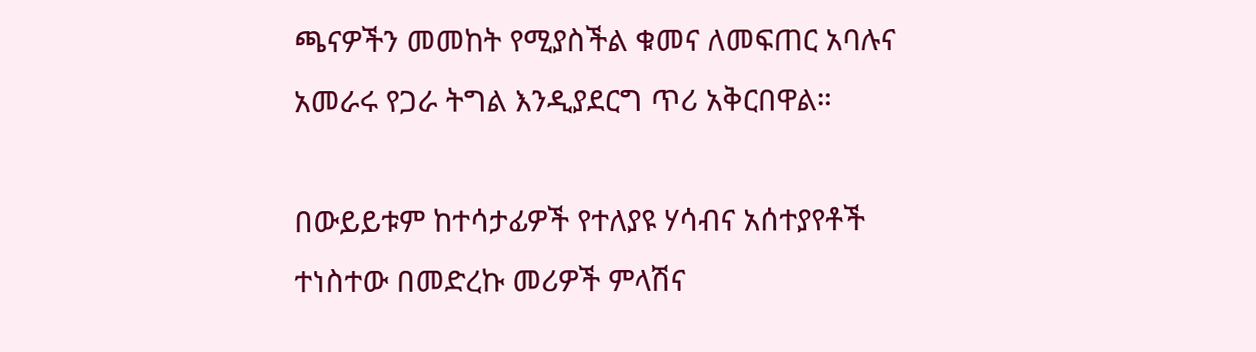ጫናዎችን መመከት የሚያስችል ቁመና ለመፍጠር አባሉና አመራሩ የጋራ ትግል እንዲያደርግ ጥሪ አቅርበዋል።

በውይይቱም ከተሳታፊዎች የተለያዩ ሃሳብና አሰተያየቶች ተነስተው በመድረኩ መሪዎች ምላሽና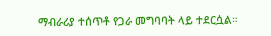ማብራሪያ ተሰጥቶ የጋራ መግባባት ላይ ተደርሷል።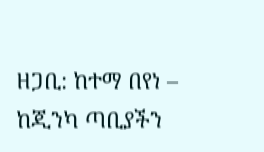ዘጋቢ: ከተማ በየነ – ከጂንካ ጣቢያችን